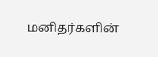மனிதர்களின்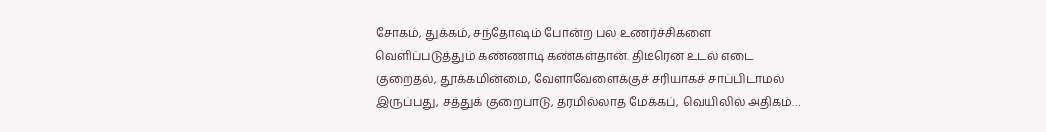சோகம், துக்கம், சந்தோஷம் போன்ற பல உணர்ச்சிகளை வெளிப்படுத்தும் கண்ணாடி கண்கள்தான். திடீரென உடல் எடை குறைதல், தூக்கமின்மை, வேளாவேளைக்குச் சரியாகச் சாப்பிடாமல் இருப்பது, சத்துக் குறைபாடு, தரமில்லாத மேக்கப், வெயிலில் அதிகம்…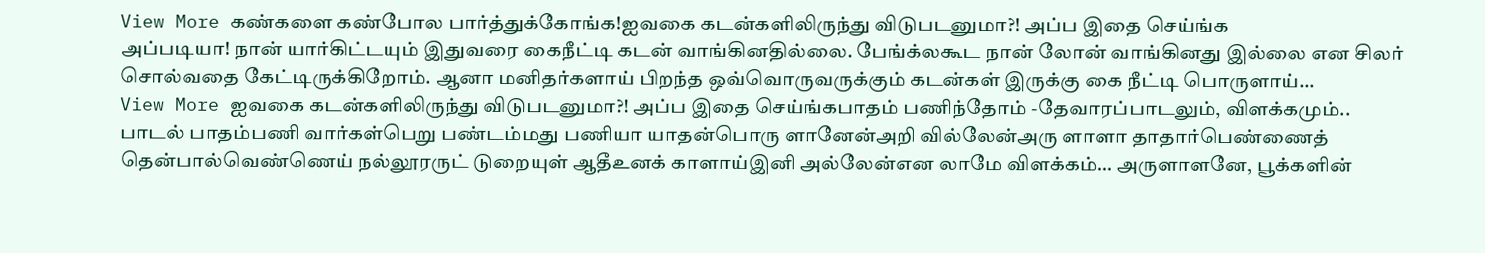View More கண்களை கண்போல பார்த்துக்கோங்க!ஐவகை கடன்களிலிருந்து விடுபடனுமா?! அப்ப இதை செய்ங்க
அப்படியா! நான் யார்கிட்டயும் இதுவரை கைநீட்டி கடன் வாங்கினதில்லை. பேங்க்லகூட நான் லோன் வாங்கினது இல்லை என சிலர் சொல்வதை கேட்டிருக்கிறோம். ஆனா மனிதர்களாய் பிறந்த ஒவ்வொருவருக்கும் கடன்கள் இருக்கு கை நீட்டி பொருளாய்…
View More ஐவகை கடன்களிலிருந்து விடுபடனுமா?! அப்ப இதை செய்ங்கபாதம் பணிந்தோம் -தேவாரப்பாடலும், விளக்கமும்..
பாடல் பாதம்பணி வார்கள்பெறு பண்டம்மது பணியா யாதன்பொரு ளானேன்அறி வில்லேன்அரு ளாளா தாதார்பெண்ணைத் தென்பால்வெண்ணெய் நல்லூரருட் டுறையுள் ஆதீஉனக் காளாய்இனி அல்லேன்என லாமே விளக்கம்… அருளாளனே, பூக்களின்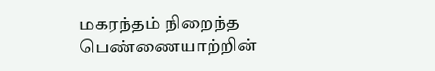மகரந்தம் நிறைந்த பெண்ணையாற்றின்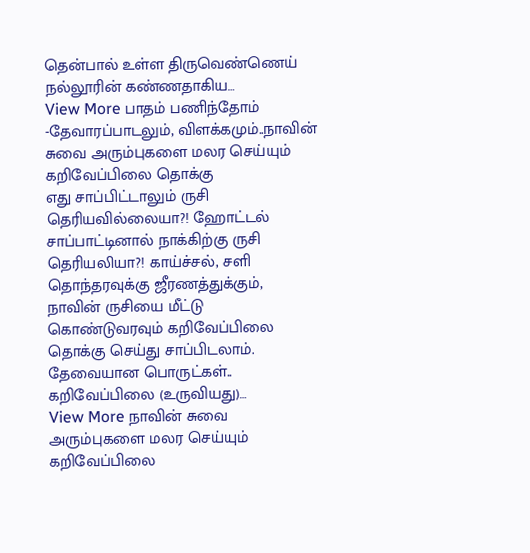தென்பால் உள்ள திருவெண்ணெய் நல்லூரின் கண்ணதாகிய…
View More பாதம் பணிந்தோம் -தேவாரப்பாடலும், விளக்கமும்..நாவின் சுவை அரும்புகளை மலர செய்யும் கறிவேப்பிலை தொக்கு
எது சாப்பிட்டாலும் ருசி தெரியவில்லையா?! ஹோட்டல் சாப்பாட்டினால் நாக்கிற்கு ருசி தெரியலியா?! காய்ச்சல், சளி தொந்தரவுக்கு ஜீரணத்துக்கும், நாவின் ருசியை மீட்டு கொண்டுவரவும் கறிவேப்பிலை தொக்கு செய்து சாப்பிடலாம். தேவையான பொருட்கள்.. கறிவேப்பிலை (உருவியது)…
View More நாவின் சுவை அரும்புகளை மலர செய்யும் கறிவேப்பிலை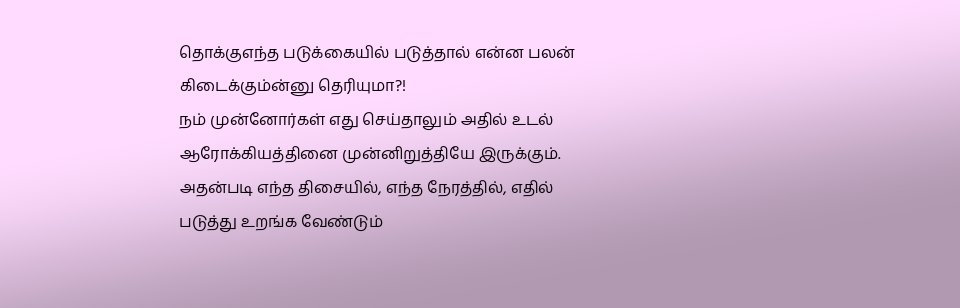தொக்குஎந்த படுக்கையில் படுத்தால் என்ன பலன் கிடைக்கும்ன்னு தெரியுமா?!
நம் முன்னோர்கள் எது செய்தாலும் அதில் உடல் ஆரோக்கியத்தினை முன்னிறுத்தியே இருக்கும். அதன்படி எந்த திசையில், எந்த நேரத்தில், எதில் படுத்து உறங்க வேண்டும்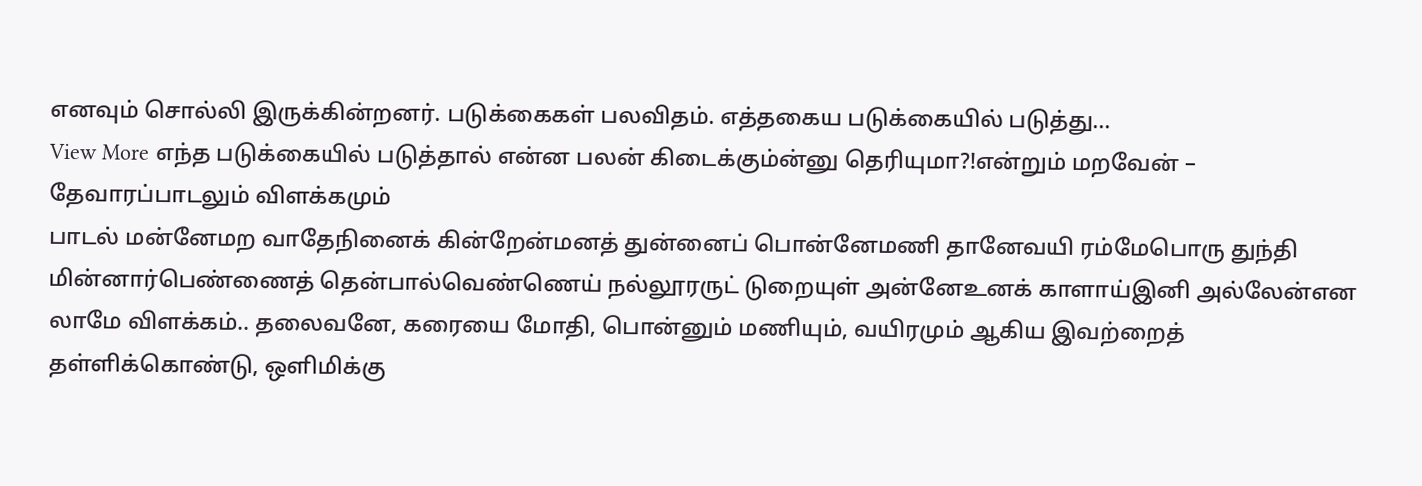எனவும் சொல்லி இருக்கின்றனர். படுக்கைகள் பலவிதம். எத்தகைய படுக்கையில் படுத்து…
View More எந்த படுக்கையில் படுத்தால் என்ன பலன் கிடைக்கும்ன்னு தெரியுமா?!என்றும் மறவேன் – தேவாரப்பாடலும் விளக்கமும்
பாடல் மன்னேமற வாதேநினைக் கின்றேன்மனத் துன்னைப் பொன்னேமணி தானேவயி ரம்மேபொரு துந்தி மின்னார்பெண்ணைத் தென்பால்வெண்ணெய் நல்லூரருட் டுறையுள் அன்னேஉனக் காளாய்இனி அல்லேன்என லாமே விளக்கம்.. தலைவனே, கரையை மோதி, பொன்னும் மணியும், வயிரமும் ஆகிய இவற்றைத் தள்ளிக்கொண்டு, ஒளிமிக்கு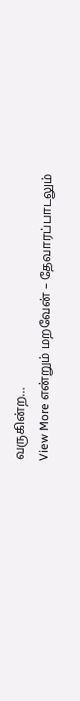வருகின்ற…
View More என்றும் மறவேன் – தேவாரப்பாடலும்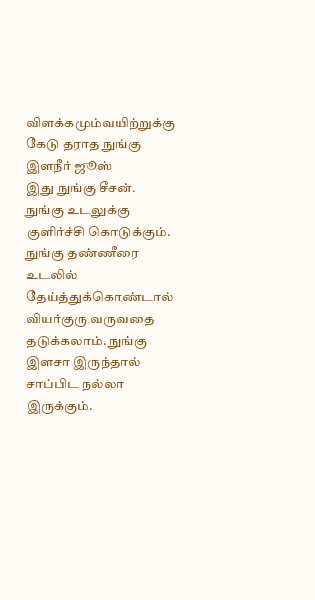விளக்கமும்வயிற்றுக்கு கேடு தராத நுங்கு இளநீர் ஜூஸ்
இது நுங்கு சீசன். நுங்கு உடலுக்கு குளிர்ச்சி கொடுக்கும். நுங்கு தண்ணீரை உடலில் தேய்த்துக்கொண்டால் வியர்குரு வருவதை தடுக்கலாம். நுங்கு இளசா இருந்தால் சாப்பிட நல்லா இருக்கும்.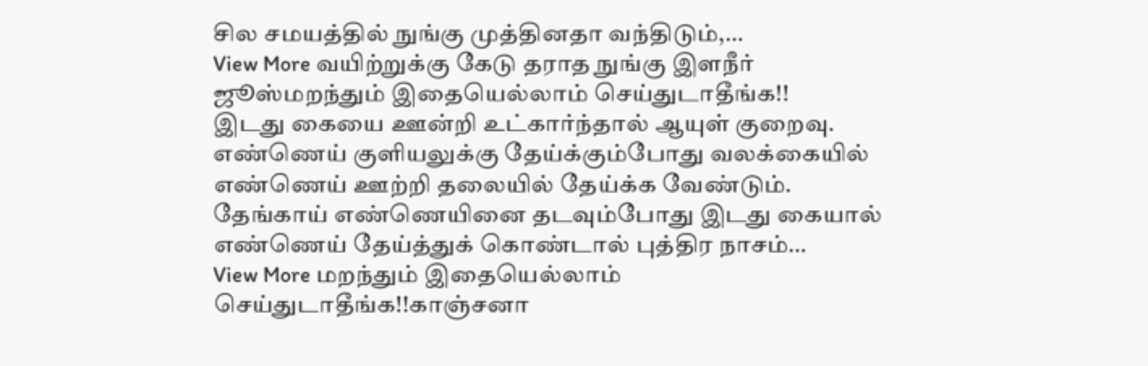சில சமயத்தில் நுங்கு முத்தினதா வந்திடும்,…
View More வயிற்றுக்கு கேடு தராத நுங்கு இளநீர் ஜூஸ்மறந்தும் இதையெல்லாம் செய்துடாதீங்க!!
இடது கையை ஊன்றி உட்கார்ந்தால் ஆயுள் குறைவு. எண்ணெய் குளியலுக்கு தேய்க்கும்போது வலக்கையில் எண்ணெய் ஊற்றி தலையில் தேய்க்க வேண்டும். தேங்காய் எண்ணெயினை தடவும்போது இடது கையால் எண்ணெய் தேய்த்துக் கொண்டால் புத்திர நாசம்…
View More மறந்தும் இதையெல்லாம் செய்துடாதீங்க!!காஞ்சனா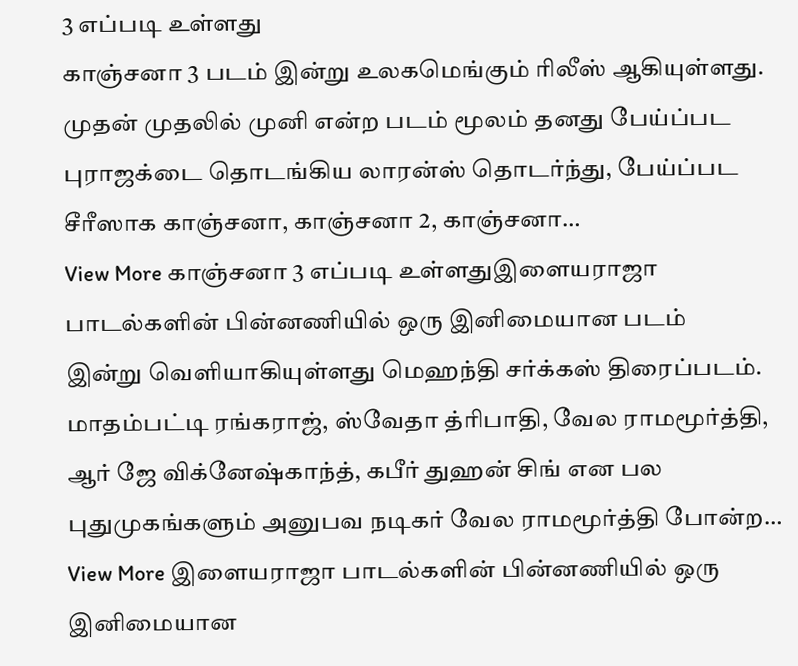3 எப்படி உள்ளது
காஞ்சனா 3 படம் இன்று உலகமெங்கும் ரிலீஸ் ஆகியுள்ளது. முதன் முதலில் முனி என்ற படம் மூலம் தனது பேய்ப்பட புராஜக்டை தொடங்கிய லாரன்ஸ் தொடர்ந்து, பேய்ப்பட சீரீஸாக காஞ்சனா, காஞ்சனா 2, காஞ்சனா…
View More காஞ்சனா 3 எப்படி உள்ளதுஇளையராஜா பாடல்களின் பின்னணியில் ஒரு இனிமையான படம்
இன்று வெளியாகியுள்ளது மெஹந்தி சர்க்கஸ் திரைப்படம். மாதம்பட்டி ரங்கராஜ், ஸ்வேதா த்ரிபாதி, வேல ராமமூர்த்தி, ஆர் ஜே விக்னேஷ்காந்த், கபீர் துஹன் சிங் என பல புதுமுகங்களும் அனுபவ நடிகர் வேல ராமமூர்த்தி போன்ற…
View More இளையராஜா பாடல்களின் பின்னணியில் ஒரு இனிமையான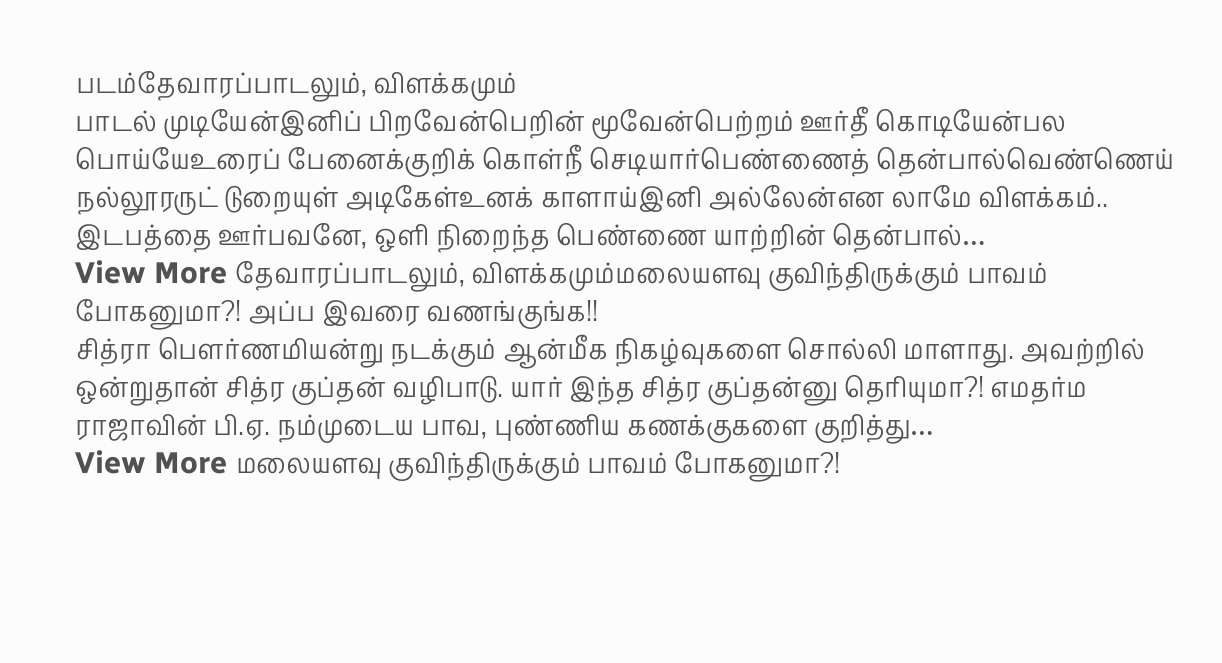படம்தேவாரப்பாடலும், விளக்கமும்
பாடல் முடியேன்இனிப் பிறவேன்பெறின் மூவேன்பெற்றம் ஊர்தீ கொடியேன்பல பொய்யேஉரைப் பேனைக்குறிக் கொள்நீ செடியார்பெண்ணைத் தென்பால்வெண்ணெய் நல்லூரருட் டுறையுள் அடிகேள்உனக் காளாய்இனி அல்லேன்என லாமே விளக்கம்.. இடபத்தை ஊர்பவனே, ஒளி நிறைந்த பெண்ணை யாற்றின் தென்பால்…
View More தேவாரப்பாடலும், விளக்கமும்மலையளவு குவிந்திருக்கும் பாவம் போகனுமா?! அப்ப இவரை வணங்குங்க!!
சித்ரா பௌர்ணமியன்று நடக்கும் ஆன்மீக நிகழ்வுகளை சொல்லி மாளாது. அவற்றில் ஒன்றுதான் சித்ர குப்தன் வழிபாடு. யார் இந்த சித்ர குப்தன்னு தெரியுமா?! எமதர்ம ராஜாவின் பி.ஏ. நம்முடைய பாவ, புண்ணிய கணக்குகளை குறித்து…
View More மலையளவு குவிந்திருக்கும் பாவம் போகனுமா?!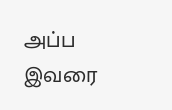அப்ப இவரை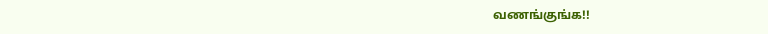வணங்குங்க!!